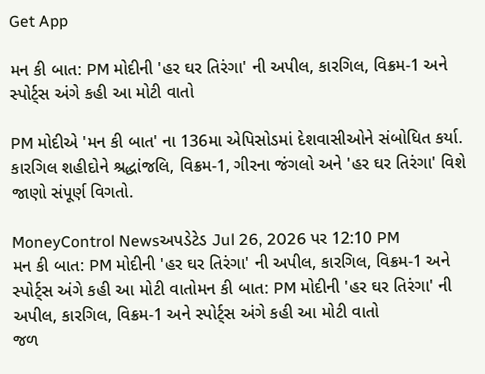Get App

મન કી બાત: PM મોદીની 'હર ઘર તિરંગા' ની અપીલ, કારગિલ, વિક્રમ-1 અને સ્પોર્ટ્સ અંગે કહી આ મોટી વાતો

PM મોદીએ 'મન કી બાત' ના 136મા એપિસોડમાં દેશવાસીઓને સંબોધિત કર્યા. કારગિલ શહીદોને શ્રદ્ધાંજલિ, વિક્રમ-1, ગીરના જંગલો અને 'હર ઘર તિરંગા' વિશે જાણો સંપૂર્ણ વિગતો.

MoneyControl Newsઅપડેટેડ Jul 26, 2026 પર 12:10 PM
મન કી બાત: PM મોદીની 'હર ઘર તિરંગા' ની અપીલ, કારગિલ, વિક્રમ-1 અને સ્પોર્ટ્સ અંગે કહી આ મોટી વાતોમન કી બાત: PM મોદીની 'હર ઘર તિરંગા' ની અપીલ, કારગિલ, વિક્રમ-1 અને સ્પોર્ટ્સ અંગે કહી આ મોટી વાતો
જળ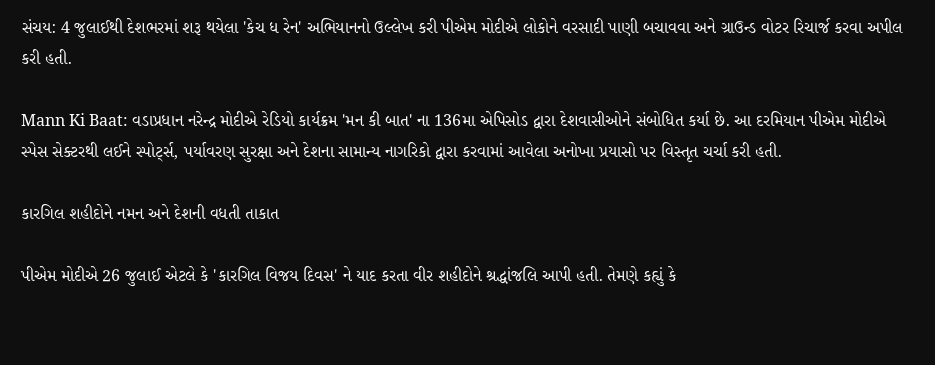સંચય: 4 જુલાઈથી દેશભરમાં શરૂ થયેલા 'કેચ ધ રેન' અભિયાનનો ઉલ્લેખ કરી પીએમ મોદીએ લોકોને વરસાદી પાણી બચાવવા અને ગ્રાઉન્ડ વોટર રિચાર્જ કરવા અપીલ કરી હતી.

Mann Ki Baat: વડાપ્રધાન નરેન્દ્ર મોદીએ રેડિયો કાર્યક્રમ 'મન કી બાત' ના 136મા એપિસોડ દ્વારા દેશવાસીઓને સંબોધિત કર્યા છે. આ દરમિયાન પીએમ મોદીએ સ્પેસ સેક્ટરથી લઈને સ્પોર્ટ્સ, પર્યાવરણ સુરક્ષા અને દેશના સામાન્ય નાગરિકો દ્વારા કરવામાં આવેલા અનોખા પ્રયાસો પર વિસ્તૃત ચર્ચા કરી હતી.

કારગિલ શહીદોને નમન અને દેશની વધતી તાકાત

પીએમ મોદીએ 26 જુલાઈ એટલે કે 'કારગિલ વિજય દિવસ' ને યાદ કરતા વીર શહીદોને શ્રદ્ધાંજલિ આપી હતી. તેમણે કહ્યું કે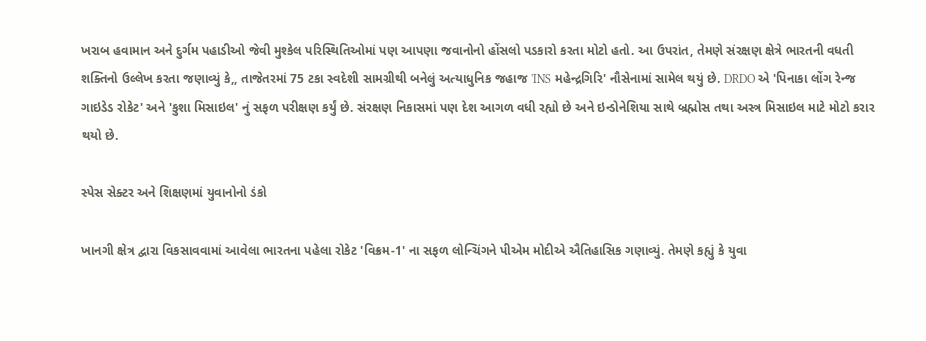ખરાબ હવામાન અને દુર્ગમ પહાડીઓ જેવી મુશ્કેલ પરિસ્થિતિઓમાં પણ આપણા જવાનોનો હોંસલો પડકારો કરતા મોટો હતો. આ ઉપરાંત, તેમણે સંરક્ષણ ક્ષેત્રે ભારતની વધતી શક્તિનો ઉલ્લેખ કરતા જણાવ્યું કે,, તાજેતરમાં 75 ટકા સ્વદેશી સામગ્રીથી બનેલું અત્યાધુનિક જહાજ 'INS મહેન્દ્રગિરિ' નૌસેનામાં સામેલ થયું છે. DRDO એ 'પિનાકા લોંગ રેન્જ ગાઇડેડ રોકેટ' અને 'કુશા મિસાઇલ' નું સફળ પરીક્ષણ કર્યું છે. સંરક્ષણ નિકાસમાં પણ દેશ આગળ વધી રહ્યો છે અને ઇન્ડોનેશિયા સાથે બ્રહ્મોસ તથા અસ્ત્ર મિસાઇલ માટે મોટો કરાર થયો છે.

સ્પેસ સેક્ટર અને શિક્ષણમાં યુવાનોનો ડંકો

ખાનગી ક્ષેત્ર દ્વારા વિકસાવવામાં આવેલા ભારતના પહેલા રોકેટ 'વિક્રમ-1' ના સફળ લોન્ચિંગને પીએમ મોદીએ ઐતિહાસિક ગણાવ્યું. તેમણે કહ્યું કે યુવા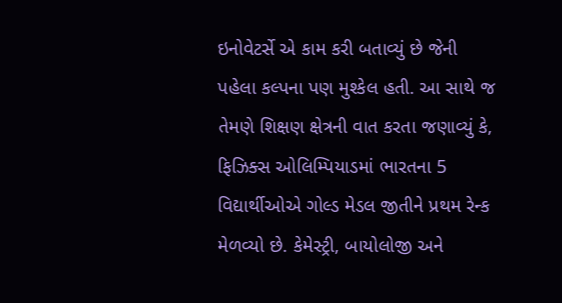ઇનોવેટર્સે એ કામ કરી બતાવ્યું છે જેની પહેલા કલ્પના પણ મુશ્કેલ હતી. આ સાથે જ તેમણે શિક્ષણ ક્ષેત્રની વાત કરતા જણાવ્યું કે, ફિઝિક્સ ઓલિમ્પિયાડમાં ભારતના 5 વિદ્યાર્થીઓએ ગોલ્ડ મેડલ જીતીને પ્રથમ રેન્ક મેળવ્યો છે. કેમેસ્ટ્રી, બાયોલોજી અને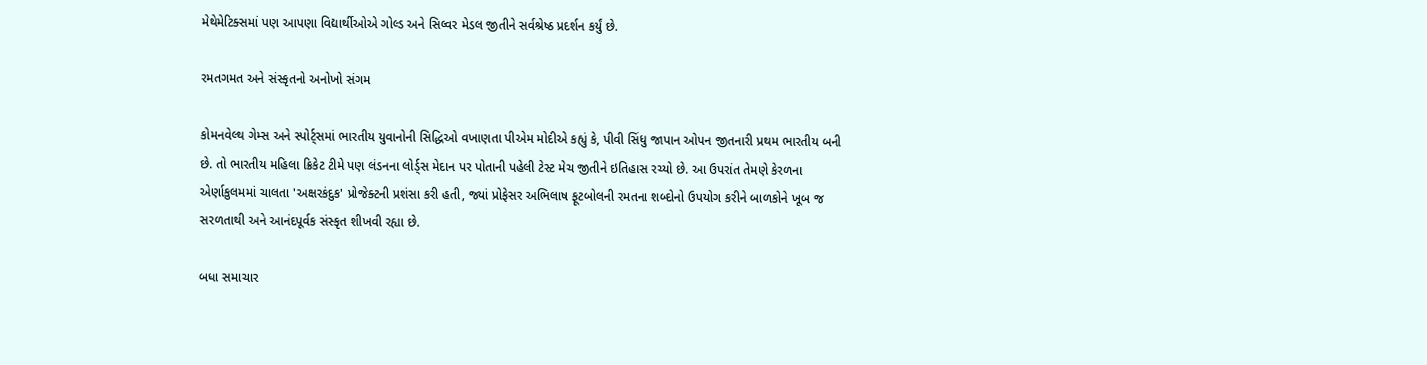મેથેમેટિક્સમાં પણ આપણા વિદ્યાર્થીઓએ ગોલ્ડ અને સિલ્વર મેડલ જીતીને સર્વશ્રેષ્ઠ પ્રદર્શન કર્યું છે.

રમતગમત અને સંસ્કૃતનો અનોખો સંગમ

કોમનવેલ્થ ગેમ્સ અને સ્પોર્ટ્સમાં ભારતીય યુવાનોની સિદ્ધિઓ વખાણતા પીએમ મોદીએ કહ્યું કે, પીવી સિંધુ જાપાન ઓપન જીતનારી પ્રથમ ભારતીય બની છે. તો ભારતીય મહિલા ક્રિકેટ ટીમે પણ લંડનના લોર્ડ્સ મેદાન પર પોતાની પહેલી ટેસ્ટ મેચ જીતીને ઇતિહાસ રચ્યો છે. આ ઉપરાંત તેમણે કેરળના એર્ણાકુલમમાં ચાલતા 'અક્ષરકંદુક' પ્રોજેક્ટની પ્રશંસા કરી હતી, જ્યાં પ્રોફેસર અભિલાષ ફૂટબોલની રમતના શબ્દોનો ઉપયોગ કરીને બાળકોને ખૂબ જ સરળતાથી અને આનંદપૂર્વક સંસ્કૃત શીખવી રહ્યા છે.

બધા સમાચાર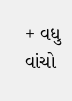+ વધુ વાંચો